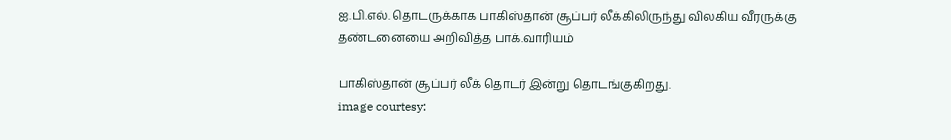ஐ.பி.எல். தொடருக்காக பாகிஸ்தான் சூப்பர் லீக்கிலிருந்து விலகிய வீரருக்கு தண்டனையை அறிவித்த பாக்.வாரியம்

பாகிஸ்தான் சூப்பர் லீக் தொடர் இன்று தொடங்குகிறது.
image courtesy: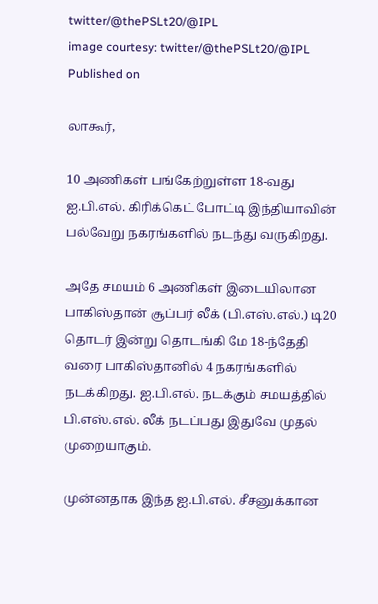twitter/@thePSLt20/@IPL
image courtesy: twitter/@thePSLt20/@IPL
Published on

லாகூர்,

10 அணிகள் பங்கேற்றுள்ள 18-வது ஐ.பி.எல். கிரிக்கெட் போட்டி இந்தியாவின் பல்வேறு நகரங்களில் நடந்து வருகிறது.

அதே சமயம் 6 அணிகள் இடையிலான பாகிஸ்தான் சூப்பர் லீக் (பி.எஸ்.எல்.) டி20 தொடர் இன்று தொடங்கி மே 18-ந்தேதி வரை பாகிஸ்தானில் 4 நகரங்களில் நடக்கிறது. ஐ.பி.எல். நடக்கும் சமயத்தில் பி.எஸ்.எல். லீக் நடப்பது இதுவே முதல் முறையாகும்.

முன்னதாக இந்த ஐ.பி.எல். சீசனுக்கான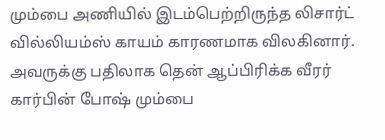மும்பை அணியில் இடம்பெற்றிருந்த லிசார்ட் வில்லியம்ஸ் காயம் காரணமாக விலகினார். அவருக்கு பதிலாக தென் ஆப்பிரிக்க வீரர் கார்பின் போஷ் மும்பை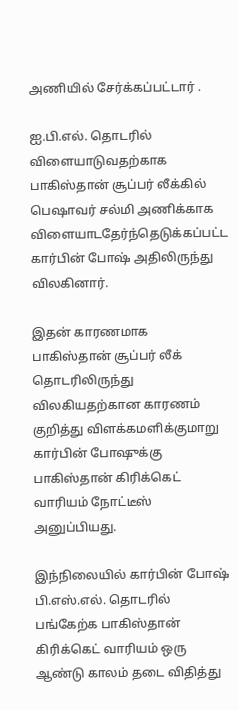அணியில் சேர்க்கப்பட்டார் .

ஐ.பி.எல். தொடரில் விளையாடுவதற்காக பாகிஸ்தான் சூப்பர் லீக்கில் பெஷாவர் சல்மி அணிக்காக விளையாடதேர்ந்தெடுக்கப்பட்ட கார்பின் போஷ் அதிலிருந்து விலகினார்.

இதன் காரணமாக பாகிஸ்தான் சூப்பர் லீக் தொடரிலிருந்து விலகியதற்கான காரணம் குறித்து விளக்கமளிக்குமாறு கார்பின் போஷுக்கு பாகிஸ்தான் கிரிக்கெட் வாரியம் நோட்டீஸ் அனுப்பியது.

இந்நிலையில் கார்பின் போஷ் பி.எஸ்.எல். தொடரில் பங்கேற்க பாகிஸ்தான் கிரிக்கெட் வாரியம் ஒரு ஆண்டு காலம் தடை விதித்து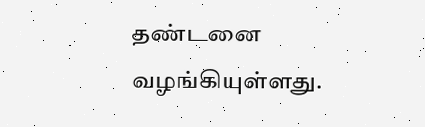தண்டனை வழங்கியுள்ளது.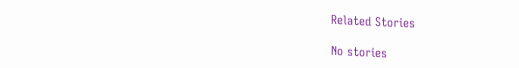Related Stories

No stories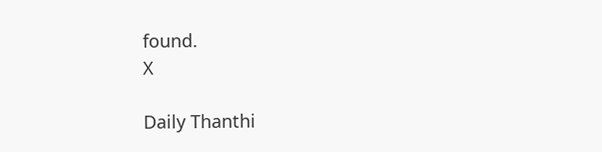found.
X

Daily Thanthi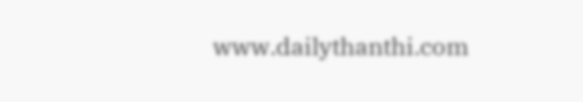www.dailythanthi.com